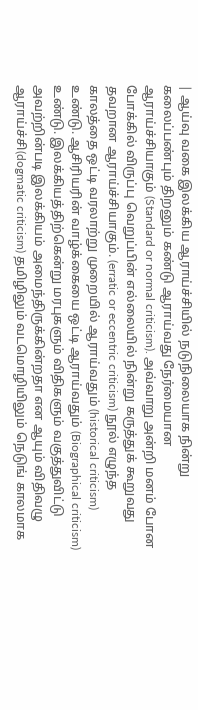| ஆய்வு வகை இலக்கிய ஆராய்ச்சியில் நடுநிலையாக நின்று கலைப்பண்பும் திறனும் கண்டு ஆராய்வது நேர்மையான ஆராய்ச்சியாகும் (Standard or normal criticism). அவ்வாறு அன்றி மனம் போன போக்கில் விருப்பு வெறுப்பின் எல்லையில் நின்று கருத்துக் கூறுவது தவறான ஆராய்ச்சியாகும். (erratic or eccentric criticism) நூல் எழுந்த காலத்தை ஒட்டி வரலாற்று முறையில் ஆராய்வதும் (historical criticism) உண்டு. ஆசிரியரின் வாழ்க்கையை ஒட்டி ஆராய்வதும் (Biographical criticism) உண்டு. இலக்கியத்திற்கென்று மரபுகளும் விதிகளும் வகுத்துவிட்டு அவற்றின்படி இலக்கியம் அமைந்திருக்கின்றதா என ஆயும் விதிவழு ஆராய்ச்சி(dogmatic criticism) தமிழிலும் வடமொழியிலும் நெடுங் காலமாக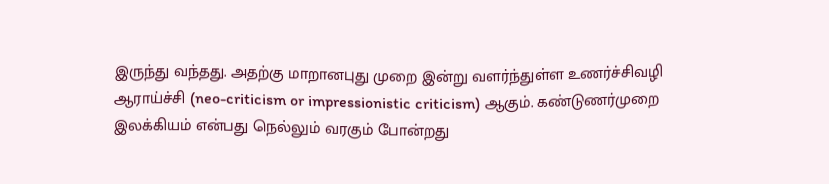இருந்து வந்தது. அதற்கு மாறானபுது முறை இன்று வளர்ந்துள்ள உணர்ச்சிவழி ஆராய்ச்சி (neo-criticism or impressionistic criticism) ஆகும். கண்டுணர்முறை இலக்கியம் என்பது நெல்லும் வரகும் போன்றது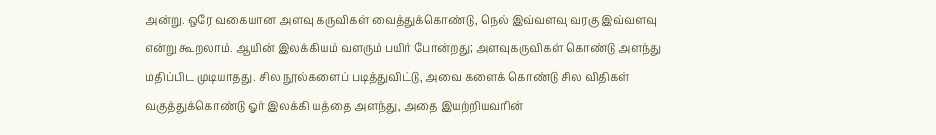அன்று. ஒரே வகையான அளவு கருவிகள் வைத்துக்கொண்டு, நெல் இவ்வளவு வரகு இவ்வளவு என்று கூறலாம். ஆயின் இலக்கியம் வளரும் பயிர் போன்றது; அளவுகருவிகள் கொண்டு அளந்து மதிப்பிட முடியாதது. சில நூல்களைப் படித்துவிட்டு, அவை களைக் கொண்டு சில விதிகள் வகுத்துக்கொண்டு ஓர் இலக்கி யத்தை அளந்து, அதை இயற்றியவரின்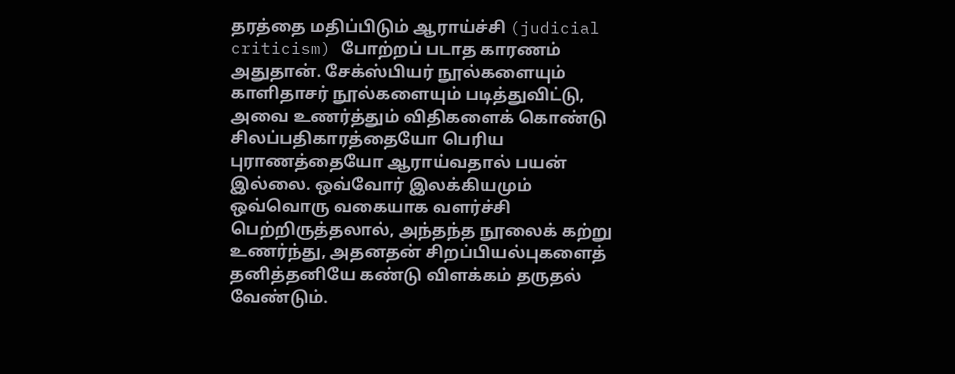தரத்தை மதிப்பிடும் ஆராய்ச்சி (judicial criticism) போற்றப் படாத காரணம் அதுதான். சேக்ஸ்பியர் நூல்களையும் காளிதாசர் நூல்களையும் படித்துவிட்டு, அவை உணர்த்தும் விதிகளைக் கொண்டு சிலப்பதிகாரத்தையோ பெரிய புராணத்தையோ ஆராய்வதால் பயன் இல்லை. ஒவ்வோர் இலக்கியமும் ஒவ்வொரு வகையாக வளர்ச்சி பெற்றிருத்தலால், அந்தந்த நூலைக் கற்று உணர்ந்து, அதனதன் சிறப்பியல்புகளைத் தனித்தனியே கண்டு விளக்கம் தருதல் வேண்டும்.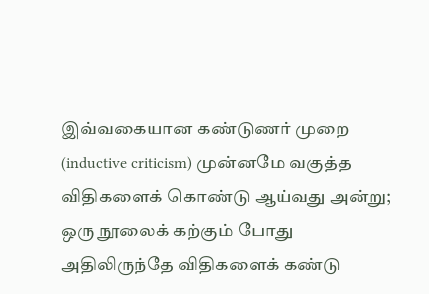இவ்வகையான கண்டுணர் முறை (inductive criticism) முன்னமே வகுத்த விதிகளைக் கொண்டு ஆய்வது அன்று; ஒரு நூலைக் கற்கும் போது அதிலிருந்தே விதிகளைக் கண்டு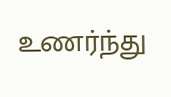உணர்ந்து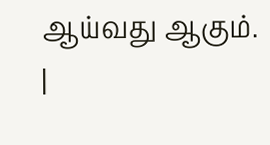ஆய்வது ஆகும்.
|